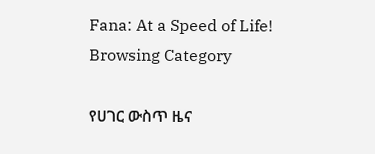Fana: At a Speed of Life!
Browsing Category

የሀገር ውስጥ ዜና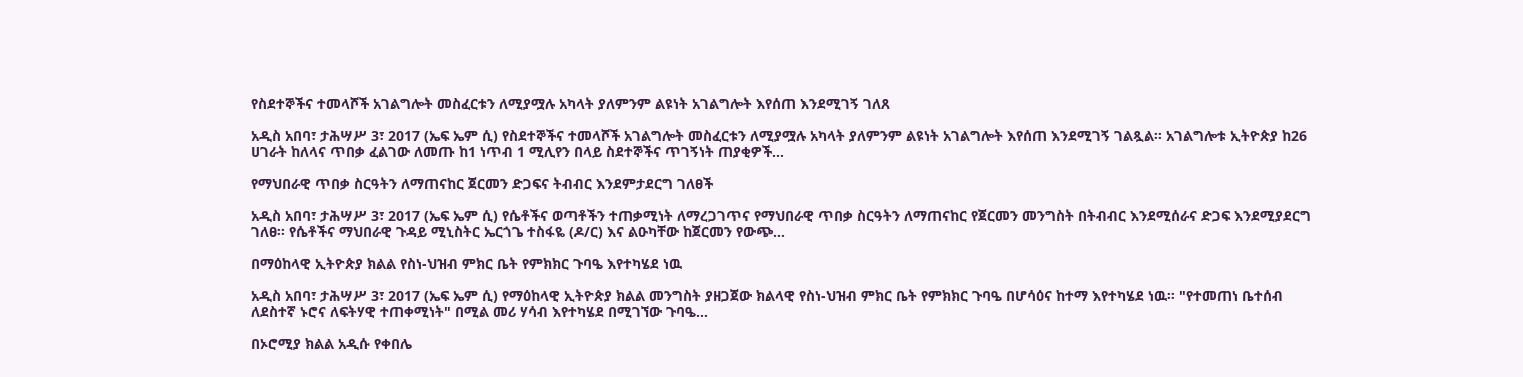የስደተኞችና ተመላሾች አገልግሎት መስፈርቱን ለሚያሟሉ አካላት ያለምንም ልዩነት አገልግሎት እየሰጠ እንደሚገኝ ገለጸ

አዲስ አበባ፣ ታሕሣሥ 3፣ 2017 (ኤፍ ኤም ሲ) የስደተኞችና ተመላሾች አገልግሎት መስፈርቱን ለሚያሟሉ አካላት ያለምንም ልዩነት አገልግሎት እየሰጠ እንደሚገኝ ገልጿል፡፡ አገልግሎቱ ኢትዮጵያ ከ26 ሀገራት ከለላና ጥበቃ ፈልገው ለመጡ ከ1 ነጥብ 1 ሚሊየን በላይ ስደተኞችና ጥገኝነት ጠያቂዎች…

የማህበራዊ ጥበቃ ስርዓትን ለማጠናከር ጀርመን ድጋፍና ትብብር እንደምታደርግ ገለፀች

አዲስ አበባ፣ ታሕሣሥ 3፣ 2017 (ኤፍ ኤም ሲ) የሴቶችና ወጣቶችን ተጠቃሚነት ለማረጋገጥና የማህበራዊ ጥበቃ ስርዓትን ለማጠናከር የጀርመን መንግስት በትብብር እንደሚሰራና ድጋፍ እንደሚያደርግ ገለፀ፡፡ የሴቶችና ማህበራዊ ጉዳይ ሚኒስትር ኤርጎጌ ተስፋዬ (ዶ/ር) እና ልዑካቸው ከጀርመን የውጭ…

በማዕከላዊ ኢትዮጵያ ክልል የስነ-ህዝብ ምክር ቤት የምክክር ጉባዔ እየተካሄደ ነዉ

አዲስ አበባ፣ ታሕሣሥ 3፣ 2017 (ኤፍ ኤም ሲ) የማዕከላዊ ኢትዮጵያ ክልል መንግስት ያዘጋጀው ክልላዊ የስነ-ህዝብ ምክር ቤት የምክክር ጉባዔ በሆሳዕና ከተማ እየተካሄደ ነዉ። "የተመጠነ ቤተሰብ ለደስተኛ ኑሮና ለፍትሃዊ ተጠቀሚነት" በሚል መሪ ሃሳብ እየተካሄደ በሚገኘው ጉባዔ…

በኦሮሚያ ክልል አዲሱ የቀበሌ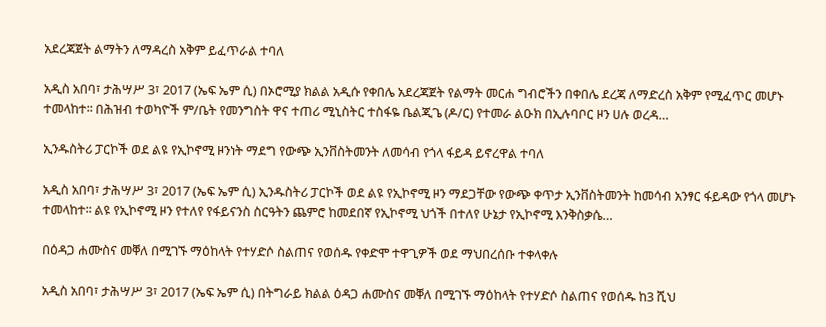አደረጃጀት ልማትን ለማዳረስ አቅም ይፈጥራል ተባለ

አዲስ አበባ፣ ታሕሣሥ 3፣ 2017 (ኤፍ ኤም ሲ) በኦሮሚያ ክልል አዲሱ የቀበሌ አደረጃጀት የልማት መርሐ ግብሮችን በቀበሌ ደረጃ ለማድረስ አቅም የሚፈጥር መሆኑ ተመላከተ፡፡ በሕዝብ ተወካዮች ም/ቤት የመንግስት ዋና ተጠሪ ሚኒስትር ተስፋዬ ቤልጂጌ (ዶ/ር) የተመራ ልዑክ በኢሉባቦር ዞን ሀሉ ወረዳ…

ኢንዱስትሪ ፓርኮች ወደ ልዩ የኢኮኖሚ ዞንነት ማደግ የውጭ ኢንቨስትመንት ለመሳብ የጎላ ፋይዳ ይኖረዋል ተባለ

አዲስ አበባ፣ ታሕሣሥ 3፣ 2017 (ኤፍ ኤም ሲ) ኢንዱስትሪ ፓርኮች ወደ ልዩ የኢኮኖሚ ዞን ማደጋቸው የውጭ ቀጥታ ኢንቨስትመንት ከመሳብ አንፃር ፋይዳው የጎላ መሆኑ ተመላከተ፡፡ ልዩ የኢኮኖሚ ዞን የተለየ የፋይናንስ ስርዓትን ጨምሮ ከመደበኛ የኢኮኖሚ ህጎች በተለየ ሁኔታ የኢኮኖሚ እንቅስቃሴ…

በዕዳጋ ሐሙስና መቐለ በሚገኙ ማዕከላት የተሃድሶ ስልጠና የወሰዱ የቀድሞ ተዋጊዎች ወደ ማህበረሰቡ ተቀላቀሉ

አዲስ አበባ፣ ታሕሣሥ 3፣ 2017 (ኤፍ ኤም ሲ) በትግራይ ክልል ዕዳጋ ሐሙስና መቐለ በሚገኙ ማዕከላት የተሃድሶ ስልጠና የወሰዱ ከ3 ሺህ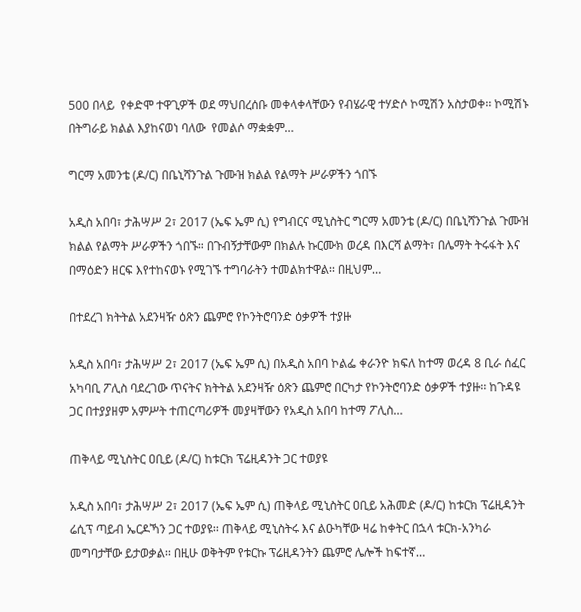500 በላይ  የቀድሞ ተዋጊዎች ወደ ማህበረሰቡ መቀላቀላቸውን የብሄራዊ ተሃድሶ ኮሚሽን አስታወቀ፡፡ ኮሚሽኑ በትግራይ ክልል እያከናወነ ባለው  የመልሶ ማቋቋም…

ግርማ አመንቴ (ዶ/ር) በቤኒሻንጉል ጉሙዝ ክልል የልማት ሥራዎችን ጎበኙ

አዲስ አበባ፣ ታሕሣሥ 2፣ 2017 (ኤፍ ኤም ሲ) የግብርና ሚኒስትር ግርማ አመንቴ (ዶ/ር) በቤኒሻንጉል ጉሙዝ ክልል የልማት ሥራዎችን ጎበኙ። በጉብኝታቸውም በክልሉ ኩርሙክ ወረዳ በእርሻ ልማት፣ በሌማት ትሩፋት እና በማዕድን ዘርፍ እየተከናወኑ የሚገኙ ተግባራትን ተመልክተዋል፡፡ በዚህም…

በተደረገ ክትትል አደንዛዥ ዕጽን ጨምሮ የኮንትሮባንድ ዕቃዎች ተያዙ

አዲስ አበባ፣ ታሕሣሥ 2፣ 2017 (ኤፍ ኤም ሲ) በአዲስ አበባ ኮልፌ ቀራንዮ ክፍለ ከተማ ወረዳ 8 ቢራ ሰፈር አካባቢ ፖሊስ ባደረገው ጥናትና ክትትል አደንዛዥ ዕጽን ጨምሮ በርካታ የኮንትሮባንድ ዕቃዎች ተያዙ፡፡ ከጉዳዩ ጋር በተያያዘም አምሥት ተጠርጣሪዎች መያዛቸውን የአዲስ አበባ ከተማ ፖሊስ…

ጠቅላይ ሚኒስትር ዐቢይ (ዶ/ር) ከቱርክ ፕሬዚዳንት ጋር ተወያዩ

አዲስ አበባ፣ ታሕሣሥ 2፣ 2017 (ኤፍ ኤም ሲ) ጠቅላይ ሚኒስትር ዐቢይ አሕመድ (ዶ/ር) ከቱርክ ፕሬዚዳንት ሬሲፕ ጣይብ ኤርዶኻን ጋር ተወያዩ፡፡ ጠቅላይ ሚኒስትሩ እና ልዑካቸው ዛሬ ከቀትር በኋላ ቱርክ-አንካራ መግባታቸው ይታወቃል፡፡ በዚሁ ወቅትም የቱርኩ ፕሬዚዳንትን ጨምሮ ሌሎች ከፍተኛ…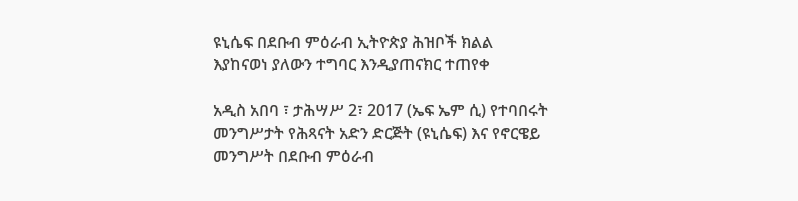ዩኒሴፍ በደቡብ ምዕራብ ኢትዮጵያ ሕዝቦች ክልል እያከናወነ ያለውን ተግባር እንዲያጠናክር ተጠየቀ

አዲስ አበባ ፣ ታሕሣሥ 2፣ 2017 (ኤፍ ኤም ሲ) የተባበሩት መንግሥታት የሕጻናት አድን ድርጅት (ዩኒሴፍ) እና የኖርዌይ መንግሥት በደቡብ ምዕራብ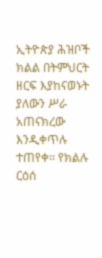ኢትዮጵያ ሕዝቦች ክልል በትምህርት ዘርፍ እያከናወኑት ያለውን ሥራ አጠናክረው እንዲቀጥሉ ተጠየቀ፡፡ የክልሉ ርዕሰ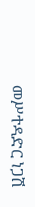መሥተዳድር ነጋሽ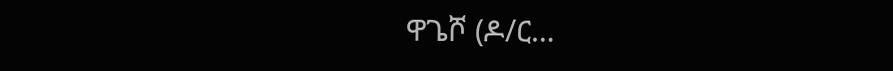ዋጌሾ (ዶ/ር…